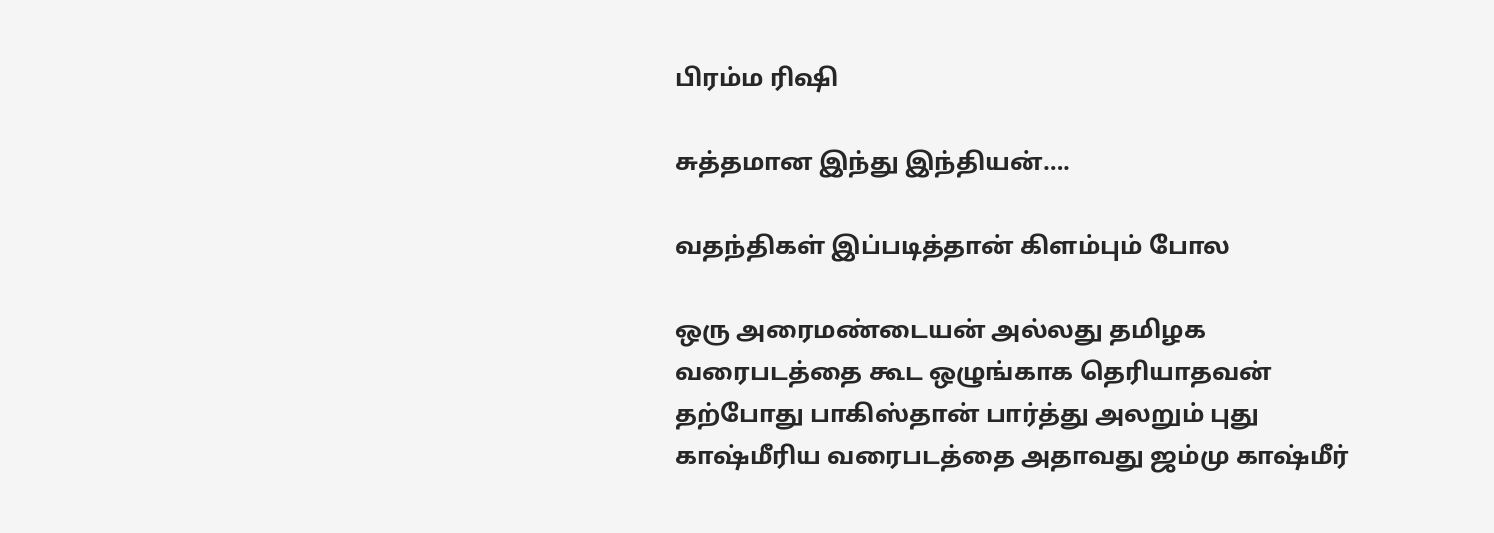பிரம்ம ரிஷி

சுத்தமான இந்து இந்தியன்….

வதந்திகள் இப்படித்தான் கிளம்பும் போல

ஒரு அரைமண்டையன் அல்லது தமிழக வரைபடத்தை கூட ஒழுங்காக தெரியாதவன் தற்போது பாகிஸ்தான் பார்த்து அலறும் புது காஷ்மீரிய வரைபடத்தை அதாவது ஜம்மு காஷ்மீர்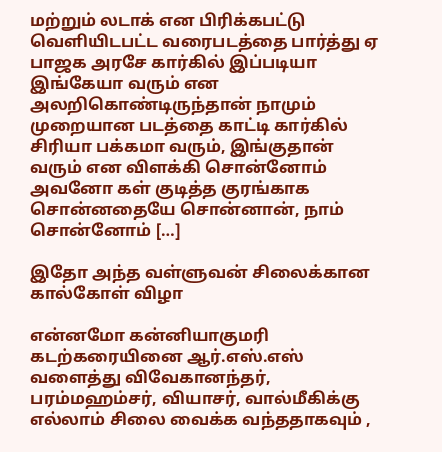மற்றும் லடாக் என பிரிக்கபட்டு வெளியிடபட்ட வரைபடத்தை பார்த்து ஏ பாஜக அரசே கார்கில் இப்படியா இங்கேயா வரும் என அலறிகொண்டிருந்தான் நாமும் முறையான படத்தை காட்டி கார்கில் சிரியா பக்கமா வரும், இங்குதான் வரும் என விளக்கி சொன்னோம் அவனோ கள் குடித்த குரங்காக சொன்னதையே சொன்னான், நாம் சொன்னோம் […]

இதோ அந்த வள்ளுவன் சிலைக்கான கால்கோள் விழா

என்னமோ கன்னியாகுமரி கடற்கரையினை ஆர்.எஸ்.எஸ் வளைத்து விவேகானந்தர், பரம்மஹம்சர், வியாசர், வால்மீகிக்கு எல்லாம் சிலை வைக்க வந்ததாகவும் ,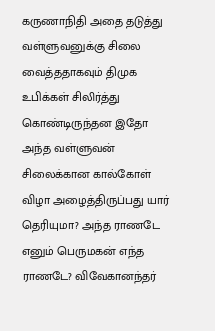கருணாநிதி அதை தடுத்து வள்ளுவனுக்கு சிலை வைத்ததாகவும் திமுக உபிக்கள் சிலிர்த்து கொண்டிருந்தன‌ இதோ அந்த வள்ளுவன் சிலைக்கான கால்கோள் விழா அழைத்திருப்பது யார் தெரியுமா? அந்த ராணடே எனும் பெருமகன் எந்த ராணடே? விவேகானந்தர்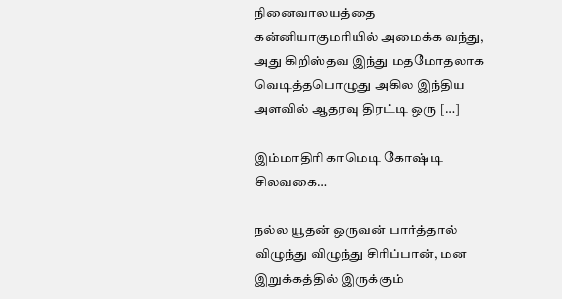நினைவாலயத்தை கன்னியாகுமரியில் அமைக்க வந்து, அது கிறிஸ்தவ இந்து மதமோதலாக வெடித்தபொழுது அகில இந்திய அளவில் ஆதரவு திரட்டி ஒரு […]

இம்மாதிரி காமெடி கோஷ்டி சிலவகை…

நல்ல யூதன் ஒருவன் பார்த்தால் விழுந்து விழுந்து சிரிப்பான், மன இறுக்கத்தில் இருக்கும்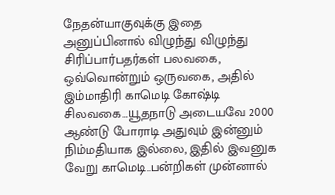நேதன்யாகுவுக்கு இதை அனுப்பினால் விழுந்து விழுந்து சிரிப்பார்பதர்கள் பலவகை, ஒவ்வொன்றும் ஒருவகை, அதில் இம்மாதிரி காமெடி கோஷ்டி சிலவகை…யூதநாடு அடையவே 2000 ஆண்டு போராடி அதுவும் இன்னும் நிம்மதியாக இல்லை, இதில் இவனுக வேறு காமெடி..பன்றிகள் முன்னால்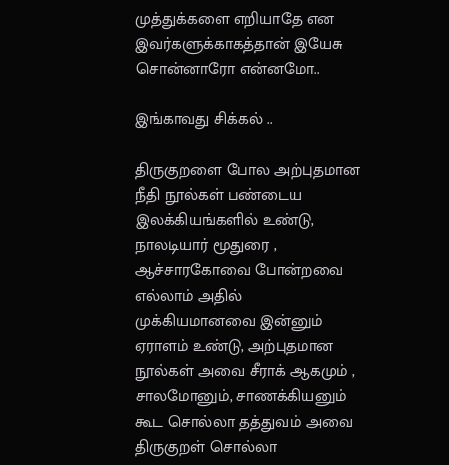முத்துக்களை எறியாதே என இவர்களுக்காகத்தான் இயேசு சொன்னாரோ என்னமோ..

இங்காவது சிக்கல் ..

திருகுறளை போல அற்புதமான நீதி நூல்கள் பண்டைய இலக்கியங்களில் உண்டு, நாலடியார் மூதுரை , ஆச்சாரகோவை போன்றவை எல்லாம் அதில் முக்கியமானவை இன்னும் ஏராளம் உண்டு, அற்புதமான நூல்கள் அவை சீராக் ஆகமும் , சாலமோனும், சாணக்கியனும் கூட சொல்லா தத்துவம் அவை திருகுறள் சொல்லா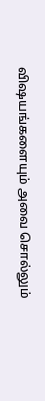விஷயங்களையும் அவை சொல்லும்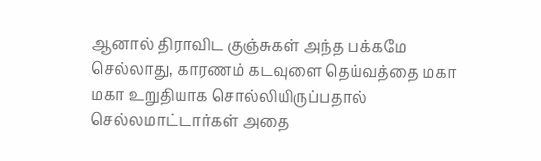ஆனால் திராவிட குஞ்சுகள் அந்த பக்கமே செல்லாது, காரணம் கடவுளை தெய்வத்தை மகா மகா உறுதியாக சொல்லியிருப்பதால் செல்லமாட்டார்கள் அதை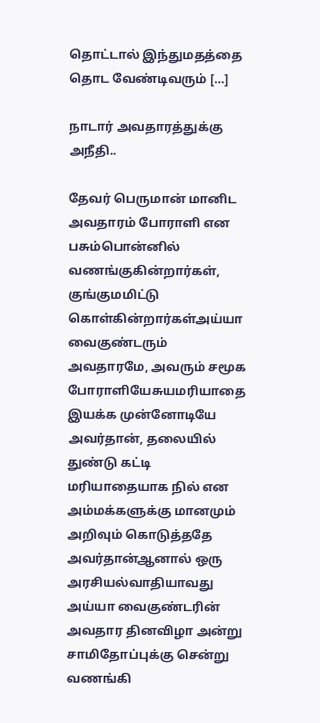தொட்டால் இந்துமதத்தை தொட வேண்டிவரும் […]

நாடார் அவதாரத்துக்கு அநீதி..

தேவர் பெருமான் மானிட அவதாரம் போராளி என பசும்பொன்னில் வணங்குகின்றார்கள், குங்குமமிட்டு கொள்கின்றார்கள்அய்யா வைகுண்டரும் அவதாரமே, அவரும் சமூக போராளியேசுயமரியாதை இயக்க முன்னோடியே அவர்தான், தலையில் துண்டு கட்டி மரியாதையாக நில் என அம்மக்களுக்கு மானமும் அறிவும் கொடுத்ததே அவர்தான்ஆனால் ஒரு அரசியல்வாதியாவது அய்யா வைகுண்டரின் அவதார தினவிழா அன்று சாமிதோப்புக்கு சென்று வணங்கி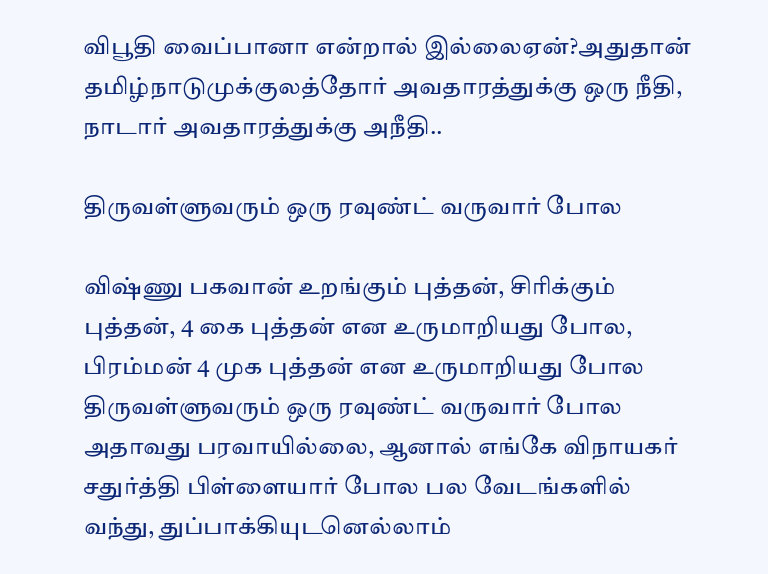விபூதி வைப்பானா என்றால் இல்லைஏன்?அதுதான் தமிழ்நாடுமுக்குலத்தோர் அவதாரத்துக்கு ஒரு நீதி, நாடார் அவதாரத்துக்கு அநீதி..

திருவள்ளுவரும் ஒரு ரவுண்ட் வருவார் போல‌

விஷ்ணு பகவான் உறங்கும் புத்தன், சிரிக்கும் புத்தன், 4 கை புத்தன் என உருமாறியது போல, பிரம்மன் 4 முக புத்தன் என உருமாறியது போல திருவள்ளுவரும் ஒரு ரவுண்ட் வருவார் போல‌ அதாவது பரவாயில்லை, ஆனால் எங்கே விநாயகர் சதுர்த்தி பிள்ளையார் போல பல வேடங்களில் வந்து, துப்பாக்கியுடனெல்லாம்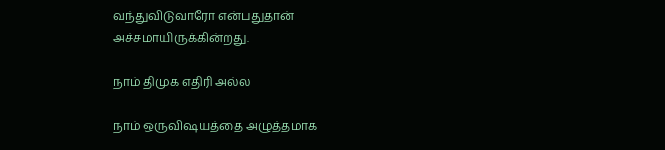வந்துவிடுவாரோ என்பதுதான் அச்சமாயிருக்கின்றது.

நாம் திமுக எதிரி அல்ல

நாம் ஒருவிஷயத்தை அழுத்தமாக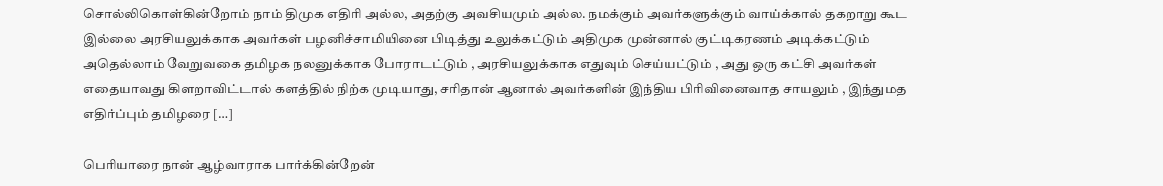சொல்லிகொள்கின்றோம் நாம் திமுக எதிரி அல்ல, அதற்கு அவசியமும் அல்ல. நமக்கும் அவர்களுக்கும் வாய்க்கால் தகறாறு கூட இல்லை அரசியலுக்காக அவர்கள் பழனிச்சாமியினை பிடித்து உலுக்கட்டும் அதிமுக முன்னால் குட்டிகரணம் அடிக்கட்டும் அதெல்லாம் வேறுவகை தமிழக நலனுக்காக போராடட்டும் , அரசியலுக்காக எதுவும் செய்யட்டும் , அது ஒரு கட்சி அவர்கள் எதையாவது கிளறாவிட்டால் களத்தில் நிற்க முடியாது, சரிதான் ஆனால் அவர்களின் இந்திய பிரிவினைவாத சாயலும் , இந்துமத எதிர்ப்பும் தமிழரை […]

பெரியாரை நான் ஆழ்வாராக பார்க்கின்றேன்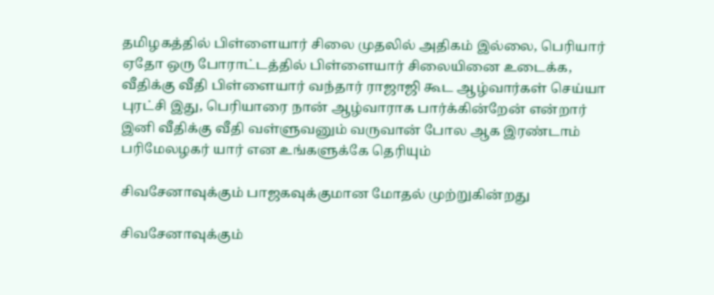தமிழகத்தில் பிள்ளையார் சிலை முதலில் அதிகம் இல்லை, பெரியார் ஏதோ ஒரு போராட்டத்தில் பிள்ளையார் சிலையினை உடைக்க, வீதிக்கு வீதி பிள்ளையார் வந்தார் ராஜாஜி கூட ஆழ்வார்கள் செய்யா புரட்சி இது, பெரியாரை நான் ஆழ்வாராக பார்க்கின்றேன் என்றார் இனி வீதிக்கு வீதி வள்ளுவனும் வருவான் போல‌ ஆக இரண்டாம் பரிமேலழகர் யார் என உங்களுக்கே தெரியும்

சிவசேனாவுக்கும் பாஜகவுக்குமான மோதல் முற்றுகின்றது

சிவசேனாவுக்கும்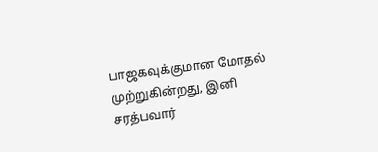பாஜகவுக்குமான மோதல் முற்றுகின்றது, இனி சரத்பவார்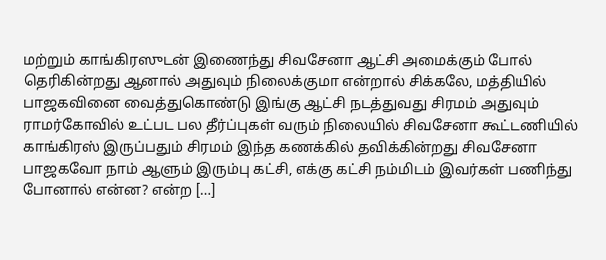மற்றும் காங்கிரஸுடன் இணைந்து சிவசேனா ஆட்சி அமைக்கும் போல் தெரிகின்றது ஆனால் அதுவும் நிலைக்குமா என்றால் சிக்கலே, மத்தியில் பாஜகவினை வைத்துகொண்டு இங்கு ஆட்சி நடத்துவது சிரமம் அதுவும் ராமர்கோவில் உட்பட பல தீர்ப்புகள் வரும் நிலையில் சிவசேனா கூட்டணியில் காங்கிரஸ் இருப்பதும் சிரமம் இந்த கணக்கில் தவிக்கின்றது சிவசேனா பாஜகவோ நாம் ஆளும் இரும்பு கட்சி, எக்கு கட்சி நம்மிடம் இவர்கள் பணிந்து போனால் என்ன? என்ற […]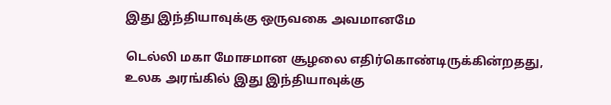இது இந்தியாவுக்கு ஒருவகை அவமானமே

டெல்லி மகா மோசமான சூழலை எதிர்கொண்டிருக்கின்றதது, உலக அரங்கில் இது இந்தியாவுக்கு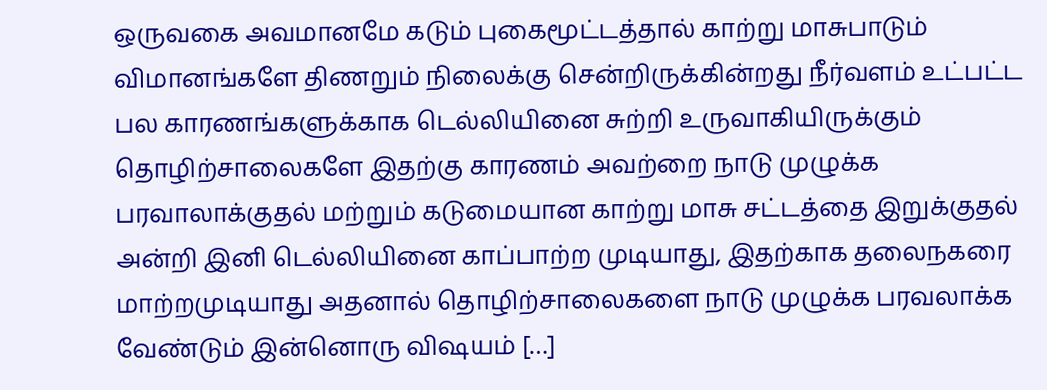ஒருவகை அவமானமே கடும் புகைமூட்டத்தால் காற்று மாசுபாடும் விமானங்களே திணறும் நிலைக்கு சென்றிருக்கின்றது நீர்வளம் உட்பட்ட பல காரணங்களுக்காக டெல்லியினை சுற்றி உருவாகியிருக்கும் தொழிற்சாலைகளே இதற்கு காரணம் அவற்றை நாடு முழுக்க பரவாலாக்குதல் மற்றும் கடுமையான காற்று மாசு சட்டத்தை இறுக்குதல் அன்றி இனி டெல்லியினை காப்பாற்ற முடியாது, இதற்காக தலைநகரை மாற்றமுடியாது அதனால் தொழிற்சாலைகளை நாடு முழுக்க பரவலாக்க வேண்டும் இன்னொரு விஷயம் […]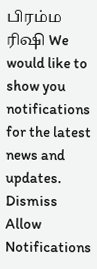பிரம்ம ரிஷி We would like to show you notifications for the latest news and updates.
Dismiss
Allow Notifications